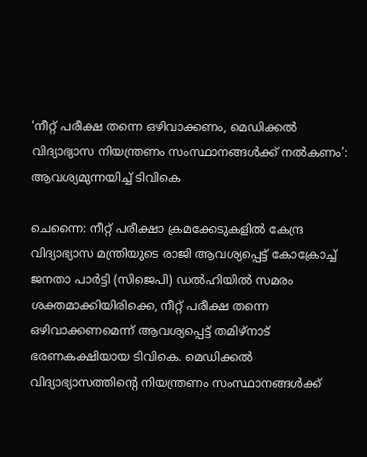‘നീറ്റ് പരീക്ഷ തന്നെ ഒഴിവാക്കണം, മെഡിക്കൽ വിദ്യാഭ്യാസ നിയന്ത്രണം സംസ്ഥാനങ്ങൾക്ക് നൽകണം’: ആവശ്യമുന്നയിച്ച് ടിവികെ

ചെന്നൈ: നീറ്റ് പരീക്ഷാ ക്രമക്കേടുകളിൽ കേന്ദ്ര വിദ്യാഭ്യാസ മന്ത്രിയുടെ രാജി ആവശ്യപ്പെട്ട് കോക്രോച്ച് ജനതാ പാർട്ടി (സിജെപി) ഡൽഹിയിൽ സമരം ശക്തമാക്കിയിരിക്കെ, നീറ്റ് പരീക്ഷ തന്നെ ഒഴിവാക്കണമെന്ന് ആവശ്യപ്പെട്ട് തമിഴ്നാട് ഭരണകക്ഷിയായ ടിവികെ. മെഡിക്കൽ വിദ്യാഭ്യാസത്തിന്റെ നിയന്ത്രണം സംസ്ഥാനങ്ങൾക്ക്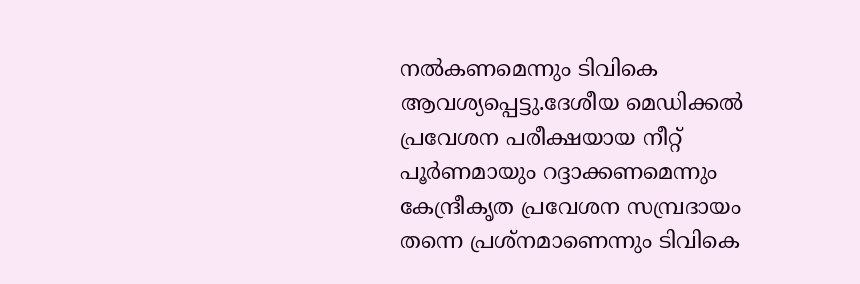നൽകണമെന്നും ടിവികെ ആവശ്യപ്പെട്ടു.ദേശീയ മെഡിക്കൽ പ്രവേശന പരീക്ഷയായ നീറ്റ് പൂർണമായും റദ്ദാക്കണമെന്നും കേന്ദ്രീകൃത പ്രവേശന സമ്പ്രദായം തന്നെ പ്രശ്നമാണെന്നും ടിവികെ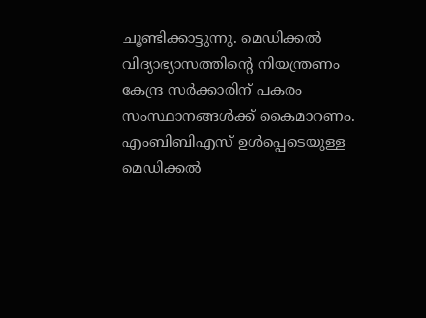ചൂണ്ടിക്കാട്ടുന്നു. മെഡിക്കൽ വിദ്യാഭ്യാസത്തിൻ്റെ നിയന്ത്രണം കേന്ദ്ര സർക്കാരിന് പകരം സംസ്ഥാനങ്ങൾക്ക് കൈമാറണം. എംബിബിഎസ് ഉൾപ്പെടെയുള്ള മെഡിക്കൽ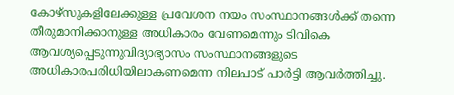കോഴ്സുകളിലേക്കുള്ള പ്രവേശന നയം സംസ്ഥാനങ്ങൾക്ക് തന്നെ തീരുമാനിക്കാനുള്ള അധികാരം വേണമെന്നും ടിവികെ ആവശ്യപ്പെടുന്നുവിദ്യാഭ്യാസം സംസ്ഥാനങ്ങളുടെ അധികാരപരിധിയിലാകണമെന്ന നിലപാട് പാർട്ടി ആവർത്തിച്ചു.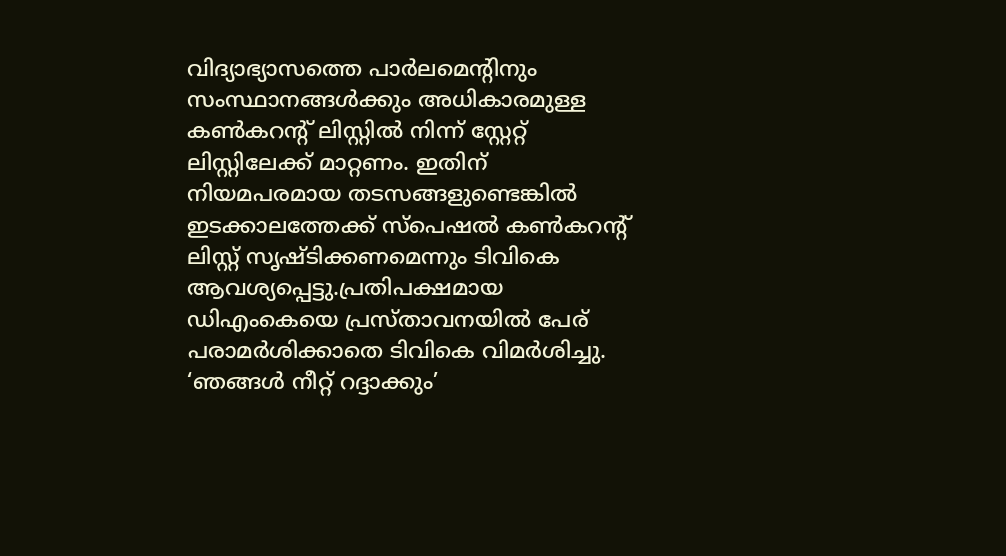വിദ്യാഭ്യാസത്തെ പാർലമെന്റിനും സംസ്ഥാനങ്ങൾക്കും അധികാരമുള്ള കൺകറന്റ് ലിസ്റ്റിൽ നിന്ന് സ്റ്റേറ്റ് ലിസ്റ്റിലേക്ക് മാറ്റണം. ഇതിന് നിയമപരമായ തടസങ്ങളുണ്ടെങ്കിൽ ഇടക്കാലത്തേക്ക് സ്പെഷൽ കൺകറന്റ് ലിസ്റ്റ് സൃഷ്ടിക്കണമെന്നും ടിവികെ ആവശ്യപ്പെട്ടു.പ്രതിപക്ഷമായ ഡിഎംകെയെ പ്രസ്താവനയിൽ പേര് പരാമർശിക്കാതെ ടിവികെ വിമർശിച്ചു. ‘ഞങ്ങൾ നീറ്റ് റദ്ദാക്കും’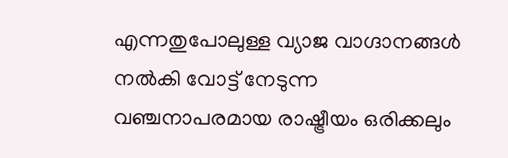എന്നതുപോലുള്ള വ്യാജ വാഗ്ദാനങ്ങൾ നൽകി വോട്ട് നേടുന്ന വഞ്ചനാപരമായ രാഷ്ട്രീയം ഒരിക്കലും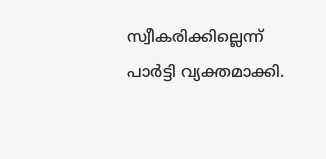സ്വീകരിക്കില്ലെന്ന് പാർട്ടി വ്യക്തമാക്കി.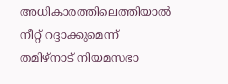അധികാരത്തിലെത്തിയാൽ നീറ്റ് റദ്ദാക്കുമെന്ന് തമിഴ്നാട് നിയമസഭാ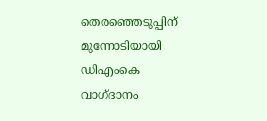തെരഞ്ഞെടുപ്പിന് മുന്നോടിയായി ഡിഎംകെ വാഗ്ദാനം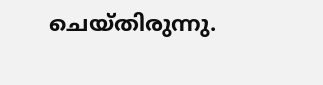ചെയ്തിരുന്നു.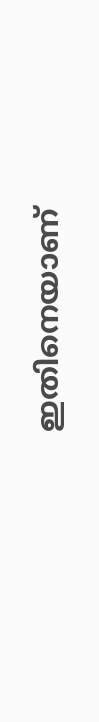ഇതിനെയാണ്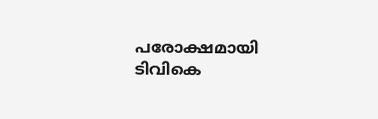പരോക്ഷമായി ടിവികെ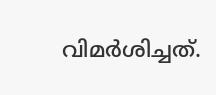വിമർശിച്ചത്.